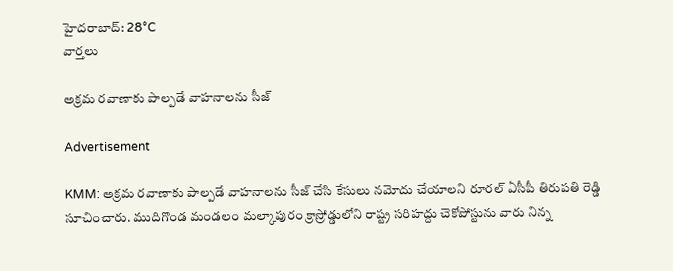హైదరాబాద్: 28°C
వార్తలు

అక్రమ రవాణాకు పాల్పడే వాహనాలను సీజ్

Advertisement

KMM: అక్రమ రవాణాకు పాల్పడే వాహనాలను సీజ్ చేసి కేసులు నమోదు చేయాలని రూరల్ ఏసీపీ తిరుపతి రెడ్డి సూచించారు. ముదిగొండ మండలం మల్కాపురం క్రాస్రోడ్డులోని రాష్ట్ర సరిహద్దు చెకోపోస్టును వారు నిన్న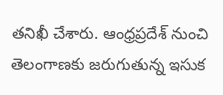తనిఖీ చేశారు. ఆంధ్రప్రదేశ్ నుంచి తెలంగాణకు జరుగుతున్న ఇసుక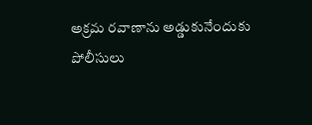అక్రమ రవాణాను అడ్డుకునేందుకు పోలీసులు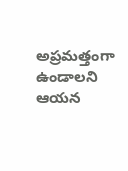అప్రమత్తంగా ఉండాలని ఆయన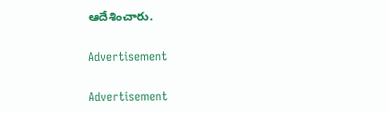ఆదేశించారు.

Advertisement

Advertisement